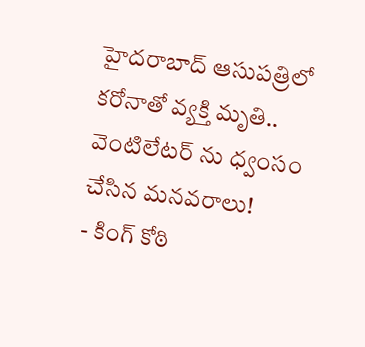హైదరాబాద్ ఆసుపత్రిలో కరోనాతో వ్యక్తి మృతి.. వెంటిలేటర్ ను ధ్వంసం చేసిన మనవరాలు!
- కింగ్ కోఠి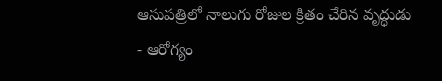ఆసుపత్రిలో నాలుగు రోజుల క్రితం చేరిన వృద్ధుడు
- ఆరోగ్యం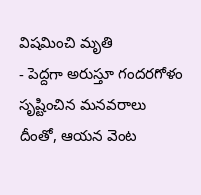విషమించి మృతి
- పెద్దగా అరుస్తూ గందరగోళం సృష్టించిన మనవరాలు
దీంతో, ఆయన వెంట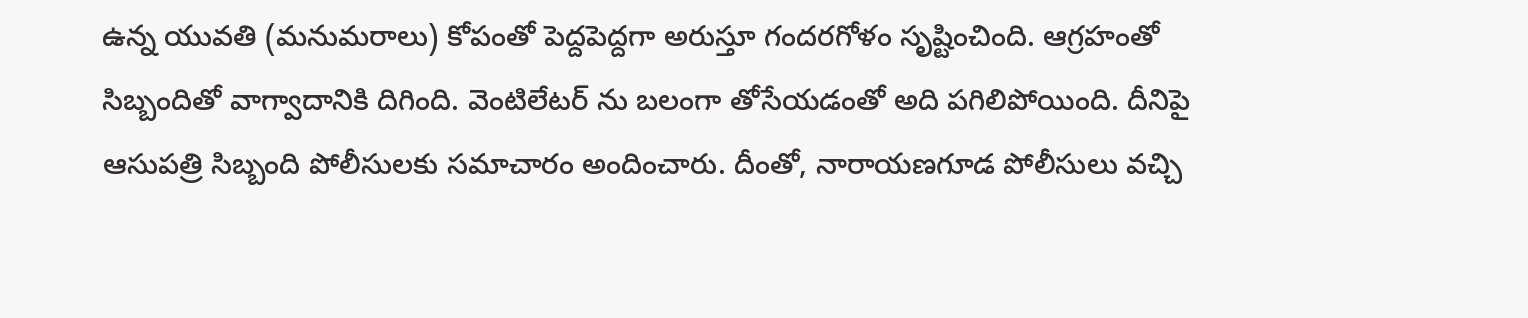ఉన్న యువతి (మనుమరాలు) కోపంతో పెద్దపెద్దగా అరుస్తూ గందరగోళం సృష్టించింది. ఆగ్రహంతో సిబ్బందితో వాగ్వాదానికి దిగింది. వెంటిలేటర్ ను బలంగా తోసేయడంతో అది పగిలిపోయింది. దీనిపై ఆసుపత్రి సిబ్బంది పోలీసులకు సమాచారం అందించారు. దీంతో, నారాయణగూడ పోలీసులు వచ్చి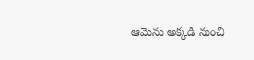ఆమెను అక్కడి నుంచి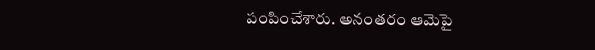పంపించేశారు. అనంతరం ఆమెపై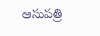ఆసుపత్రి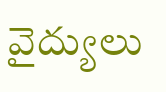వైద్యులు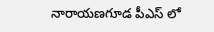నారాయణగూడ పీఎస్ లో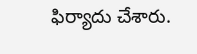ఫిర్యాదు చేశారు.